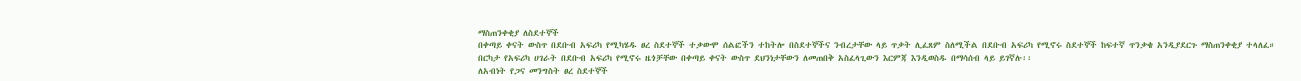ማስጠንቀቂያ ለስደተኞች
በቀጣይ ቀናት ውስጥ በደቡብ አፍሪካ የሚካሄዱ ፀረ ስደተኞች ተቃውሞ ሰልፎችን ተከትሎ በስደተኞችና ንብረታቸው ላይ ጥቃት ሊፈጸም ስለሚችል በደቡብ አፍሪካ የሚኖሩ ስደተኞች ከፍተኛ ጥንቃቄ አንዲያደርጉ ማስጠንቀቂያ ተላለፈ።
በርካታ የአፍሪካ ሀገራት በደቡብ አፍሪካ የሚኖሩ ዜጎቻቸው በቀጣይ ቀናት ውስጥ ደህንነታቸውን ለመጠበቅ አስፈላጊውን እርምጃ እንዲወስዱ በማሳሰብ ላይ ይገኛሉ፡፡
ለአብነት የጋና መንግስት ፀረ ስደተኞች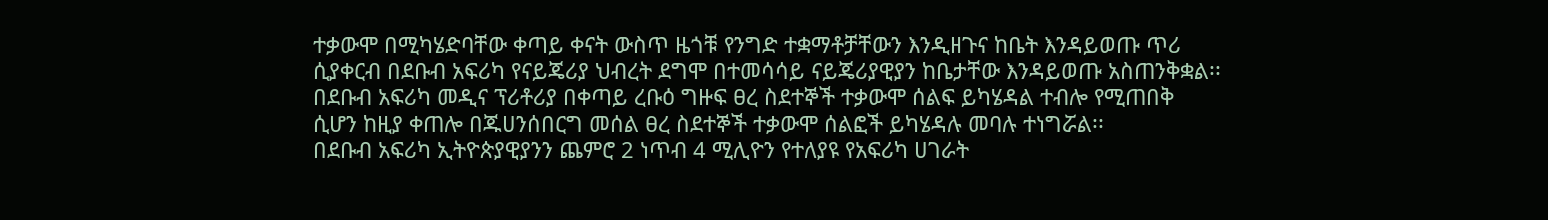ተቃውሞ በሚካሄድባቸው ቀጣይ ቀናት ውስጥ ዜጎቹ የንግድ ተቋማቶቻቸውን እንዲዘጉና ከቤት እንዳይወጡ ጥሪ ሲያቀርብ በደቡብ አፍሪካ የናይጄሪያ ህብረት ደግሞ በተመሳሳይ ናይጄሪያዊያን ከቤታቸው እንዳይወጡ አስጠንቅቋል፡፡
በደቡብ አፍሪካ መዲና ፕሪቶሪያ በቀጣይ ረቡዕ ግዙፍ ፀረ ስደተኞች ተቃውሞ ሰልፍ ይካሄዳል ተብሎ የሚጠበቅ ሲሆን ከዚያ ቀጠሎ በጁሀንሰበርግ መሰል ፀረ ስደተኞች ተቃውሞ ሰልፎች ይካሄዳሉ መባሉ ተነግሯል፡፡
በደቡብ አፍሪካ ኢትዮጵያዊያንን ጨምሮ 2 ነጥብ 4 ሚሊዮን የተለያዩ የአፍሪካ ሀገራት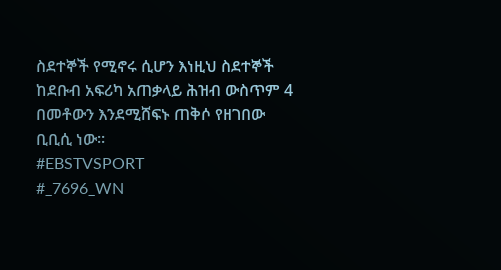ስደተኞች የሚኖሩ ሲሆን እነዚህ ስደተኞች ከደቡብ አፍሪካ አጠቃላይ ሕዝብ ውስጥም 4 በመቶውን እንደሚሸፍኑ ጠቅሶ የዘገበው ቢቢሲ ነው፡፡
#EBSTVSPORT
#_7696_WN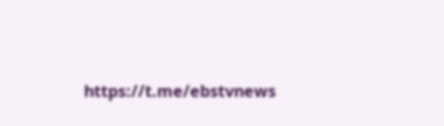https://t.me/ebstvnews